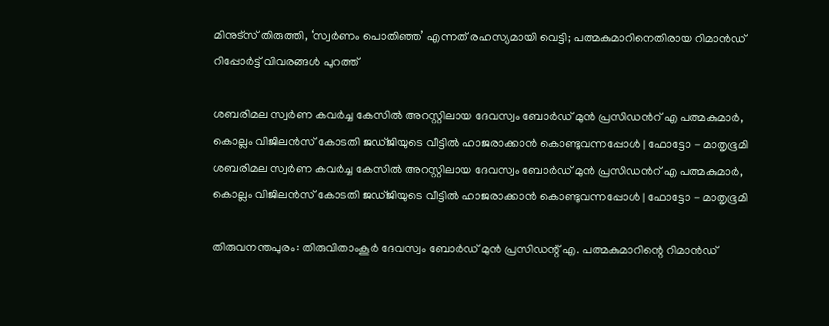മിനുട്സ് തിരുത്തി, ‘സ്വർണം പൊതിഞ്ഞ’ എന്നത് രഹസ്യമായി വെട്ടി; പത്മകുമാറിനെതിരായ റിമാൻഡ് റിപ്പോർട്ട് വിവരങ്ങൾ പുറത്ത്

ശബരിമല സ്വർണ കവർച്ച കേസിൽ അറസ്റ്റിലായ ദേവസ്വം ബോർഡ് മുൻ പ്രസിഡൻറ് എ പത്മകുമാർ, കൊല്ലം വിജിലൻസ് കോടതി ജഡ്ജിയുടെ വീട്ടിൽ ഹാജരാക്കാൻ കൊണ്ടുവന്നപ്പോൾ | ഫോട്ടോ - മാതൃഭൂമി
ശബരിമല സ്വർണ കവർച്ച കേസിൽ അറസ്റ്റിലായ ദേവസ്വം ബോർഡ് മുൻ പ്രസിഡൻറ് എ പത്മകുമാർ, കൊല്ലം വിജിലൻസ് കോടതി ജഡ്ജിയുടെ വീട്ടിൽ ഹാജരാക്കാൻ കൊണ്ടുവന്നപ്പോൾ | ഫോട്ടോ - മാതൃഭൂമി

തിരുവനന്തപുരം: തിരുവിതാംകൂര്‍ ദേവസ്വം ബോര്‍ഡ് മുന്‍ പ്രസിഡന്റ് എ. പത്മകുമാറിന്റെ റിമാന്‍ഡ്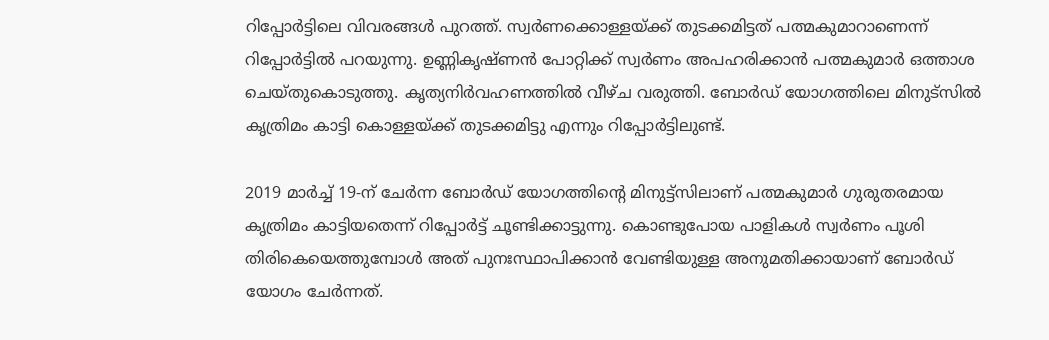റിപ്പോര്‍ട്ടിലെ വിവരങ്ങള്‍ പുറത്ത്. സ്വര്‍ണക്കൊള്ളയ്ക്ക് തുടക്കമിട്ടത് പത്മകുമാറാണെന്ന് റിപ്പോര്‍ട്ടില്‍ പറയുന്നു. ഉണ്ണികൃഷ്ണന്‍ പോറ്റിക്ക് സ്വര്‍ണം അപഹരിക്കാന്‍ പത്മകുമാര്‍ ഒത്താശ ചെയ്തുകൊടുത്തു. കൃത്യനിര്‍വഹണത്തില്‍ വീഴ്ച വരുത്തി. ബോര്‍ഡ് യോഗത്തിലെ മിനുട്‌സില്‍ കൃത്രിമം കാട്ടി കൊള്ളയ്ക്ക് തുടക്കമിട്ടു എന്നും റിപ്പോര്‍ട്ടിലുണ്ട്.

2019 മാര്‍ച്ച് 19-ന് ചേര്‍ന്ന ബോര്‍ഡ് യോഗത്തിന്റെ മിനുട്ട്‌സിലാണ് പത്മകുമാര്‍ ഗുരുതരമായ കൃത്രിമം കാട്ടിയതെന്ന് റിപ്പോര്‍ട്ട് ചൂണ്ടിക്കാട്ടുന്നു. കൊണ്ടുപോയ പാളികള്‍ സ്വര്‍ണം പൂശി തിരികെയെത്തുമ്പോള്‍ അത് പുനഃസ്ഥാപിക്കാന്‍ വേണ്ടിയുള്ള അനുമതിക്കായാണ് ബോര്‍ഡ് യോഗം ചേര്‍ന്നത്.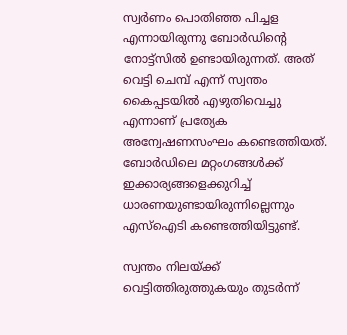സ്വര്‍ണം പൊതിഞ്ഞ പിച്ചള എന്നായിരുന്നു ബോര്‍ഡിന്റെ നോട്ട്‌സില്‍ ഉണ്ടായിരുന്നത്. അത് വെട്ടി ചെമ്പ് എന്ന് സ്വന്തം കൈപ്പടയില്‍ എഴുതിവെച്ചു എന്നാണ് പ്രത്യേക അന്വേഷണസംഘം കണ്ടെത്തിയത്. ബോര്‍ഡിലെ മറ്റംഗങ്ങള്‍ക്ക് ഇക്കാര്യങ്ങളെക്കുറിച്ച് ധാരണയുണ്ടായിരുന്നില്ലെന്നും എസ്‌ഐടി കണ്ടെത്തിയിട്ടുണ്ട്.

സ്വന്തം നിലയ്ക്ക് വെട്ടിത്തിരുത്തുകയും തുടര്‍ന്ന്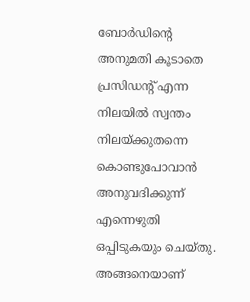ബോര്‍ഡിന്റെ അനുമതി കൂടാതെ പ്രസിഡന്റ് എന്ന നിലയില്‍ സ്വന്തം നിലയ്ക്കുതന്നെ കൊണ്ടുപോവാൻ അനുവദിക്കുന്ന് എന്നെഴുതി ഒപ്പിടുകയും ചെയ്തു. അങ്ങനെയാണ്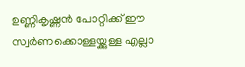ഉണ്ണികൃഷ്ണന്‍ പോറ്റിക്ക് ഈ സ്വര്‍ണക്കൊള്ളയ്ക്കുള്ള എല്ലാ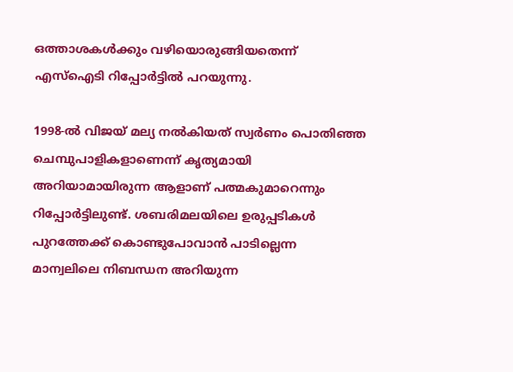ഒത്താശകള്‍ക്കും വഴിയൊരുങ്ങിയതെന്ന് എസ്‌ഐടി റിപ്പോർട്ടിൽ പറയുന്നു.

1998-ല്‍ വിജയ് മല്യ നല്‍കിയത് സ്വര്‍ണം പൊതിഞ്ഞ ചെമ്പുപാളികളാണെന്ന് കൃത്യമായി അറിയാമായിരുന്ന ആളാണ് പത്മകുമാറെന്നും റിപ്പോര്‍ട്ടിലുണ്ട്. ശബരിമലയിലെ ഉരുപ്പടികള്‍ പുറത്തേക്ക് കൊണ്ടുപോവാന്‍ പാടില്ലെന്ന മാന്വലിലെ നിബന്ധന അറിയുന്ന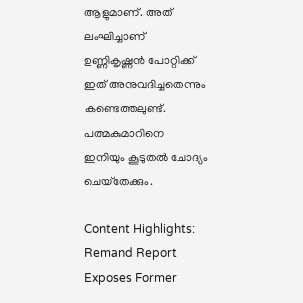ആളുമാണ്. അത് ലംഘിച്ചാണ് ഉണ്ണികൃഷ്ണന്‍ പോറ്റിക്ക് ഇത് അനുവദിച്ചതെന്നും കണ്ടെത്തലുണ്ട്. പത്മകുമാറിനെ ഇനിയും കൂടുതല്‍ ചോദ്യം ചെയ്‌തേക്കും.

Content Highlights: Remand Report Exposes Former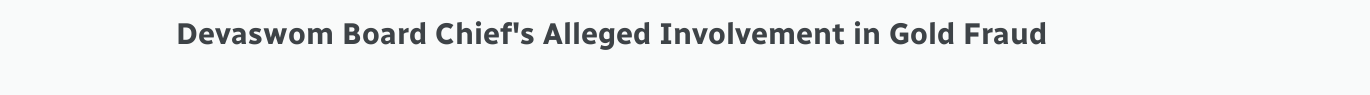Devaswom Board Chief's Alleged Involvement in Gold Fraud